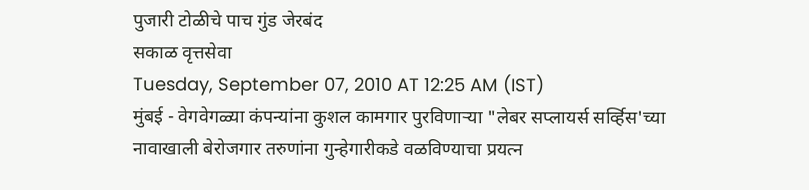पुजारी टोळीचे पाच गुंड जेरबंद
सकाळ वृत्तसेवा
Tuesday, September 07, 2010 AT 12:25 AM (IST)
मुंबई - वेगवेगळ्या कंपन्यांना कुशल कामगार पुरविणाऱ्या "लेबर सप्लायर्स सर्व्हिस'च्या नावाखाली बेरोजगार तरुणांना गुन्हेगारीकडे वळविण्याचा प्रयत्न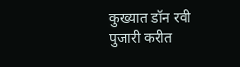कुख्यात डॉन रवी पुजारी करीत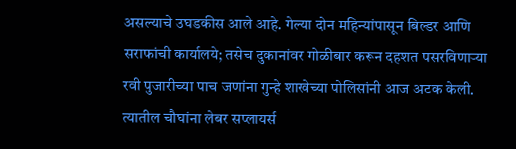असल्याचे उघडकीस आले आहे. गेल्या दोन महिन्यांपासून बिल्डर आणि सराफांची कार्यालये; तसेच दुकानांवर गोळीबार करून दहशत पसरविणाऱ्या रवी पुजारीच्या पाच जणांना गुन्हे शाखेच्या पोलिसांनी आज अटक केली. त्यातील चौघांना लेबर सप्लायर्स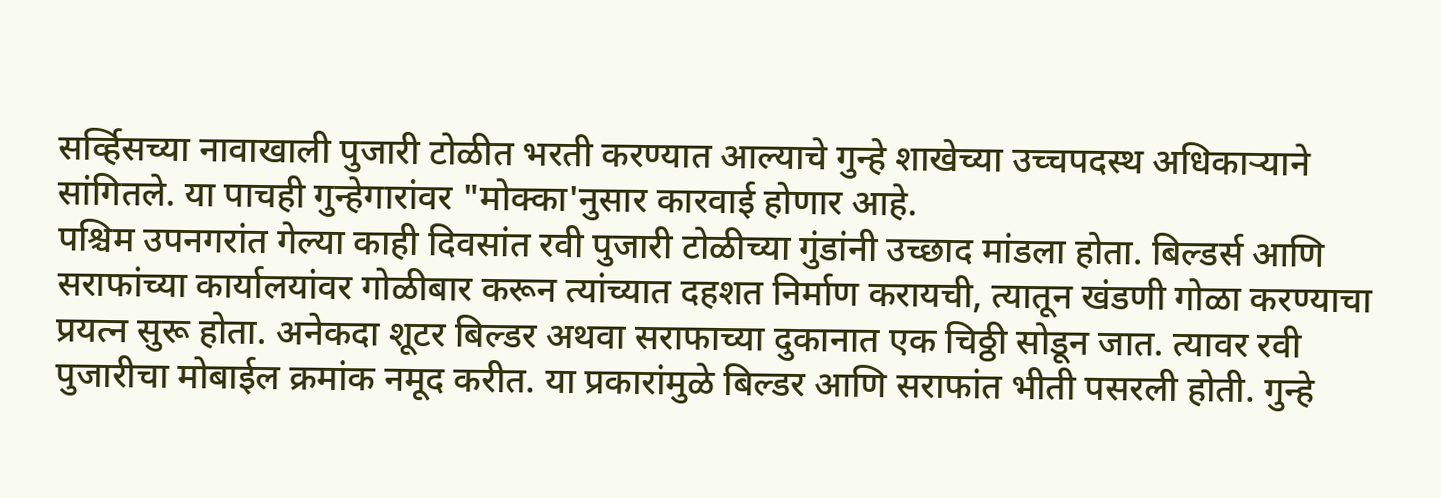सर्व्हिसच्या नावाखाली पुजारी टोळीत भरती करण्यात आल्याचे गुन्हे शाखेच्या उच्चपदस्थ अधिकाऱ्याने सांगितले. या पाचही गुन्हेगारांवर "मोक्का'नुसार कारवाई होणार आहे.
पश्चिम उपनगरांत गेल्या काही दिवसांत रवी पुजारी टोळीच्या गुंडांनी उच्छाद मांडला होता. बिल्डर्स आणि सराफांच्या कार्यालयांवर गोळीबार करून त्यांच्यात दहशत निर्माण करायची, त्यातून खंडणी गोळा करण्याचा प्रयत्न सुरू होता. अनेकदा शूटर बिल्डर अथवा सराफाच्या दुकानात एक चिठ्ठी सोडून जात. त्यावर रवी पुजारीचा मोबाईल क्रमांक नमूद करीत. या प्रकारांमुळे बिल्डर आणि सराफांत भीती पसरली होती. गुन्हे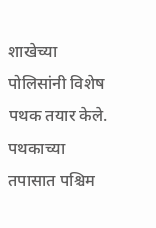शाखेच्या पोलिसांनी विशेष पथक तयार केले. पथकाच्या तपासात पश्चिम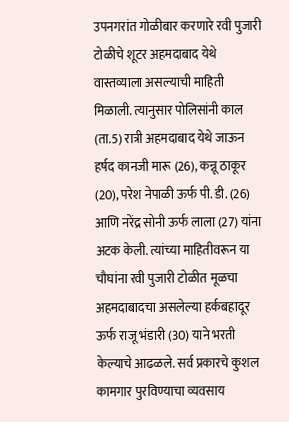उपनगरांत गोळीबार करणारे रवी पुजारी टोळीचे शूटर अहमदाबाद येथे वास्तव्याला असल्याची माहिती मिळाली. त्यानुसार पोलिसांनी काल (ता.5) रात्री अहमदाबाद येथे जाऊन हर्षद कानजी मारू (26), कन्नू ठाकूर (20), परेश नेपाळी ऊर्फ पी. डी. (26) आणि नरेंद्र सोनी ऊर्फ लाला (27) यांना अटक केली. त्यांच्या माहितीवरून या चौघांना रवी पुजारी टोळीत मूळचा अहमदाबादचा असलेल्या हर्कबहादूर ऊर्फ राजू भंडारी (30) याने भरती केल्याचे आढळले. सर्व प्रकारचे कुशल कामगार पुरविण्याचा व्यवसाय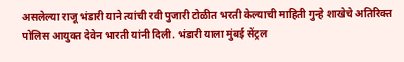असलेल्या राजू भंडारी याने त्यांची रवी पुजारी टोळीत भरती केल्याची माहिती गुन्हे शाखेचे अतिरिक्त पोलिस आयुक्त देवेन भारती यांनी दिली. भंडारी याला मुंबई सेंट्रल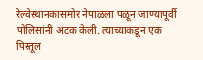रेल्वेस्थानकासमोर नेपाळला पळून जाण्यापूर्वी पोलिसांनी अटक केली. त्याच्याकडून एक पिस्तूल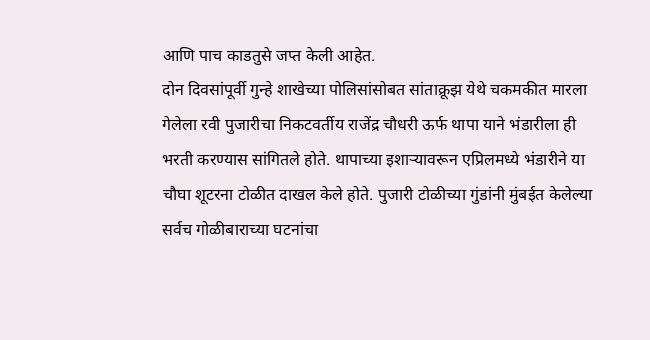आणि पाच काडतुसे जप्त केली आहेत.
दोन दिवसांपूर्वी गुन्हे शाखेच्या पोलिसांसोबत सांताक्रूझ येथे चकमकीत मारला गेलेला रवी पुजारीचा निकटवर्तीय राजेंद्र चौधरी ऊर्फ थापा याने भंडारीला ही भरती करण्यास सांगितले होते. थापाच्या इशाऱ्यावरून एप्रिलमध्ये भंडारीने या चौघा शूटरना टोळीत दाखल केले होते. पुजारी टोळीच्या गुंडांनी मुंबईत केलेल्या सर्वच गोळीबाराच्या घटनांचा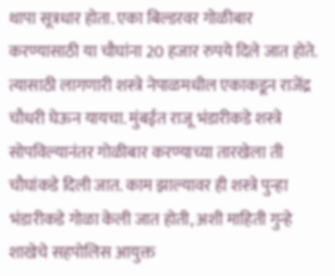थापा सूत्रधार होता. एका बिल्डरवर गोळीबार करण्यासाठी या चौघांना 20 हजार रुपये दिले जात होते. त्यासाठी लागणारी शस्त्रे नेपाळमधील एकाकडून राजेंद्र चौधरी घेऊन यायचा. मुंबईत राजू भंडारीकडे शस्त्रे सोपविल्यानंतर गोळीबार करण्याच्या तारखेला ती चौघांकडे दिली जात. काम झाल्यावर ही शस्त्रे पुन्हा भंडारीकडे गोळा केली जात होती, अशी माहिती गुन्हे शाखेचे सहपोलिस आयुक्त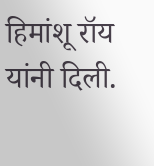हिमांशू रॉय यांनी दिली.